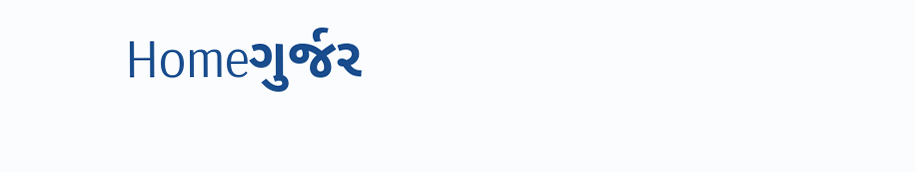Homeગુર્જર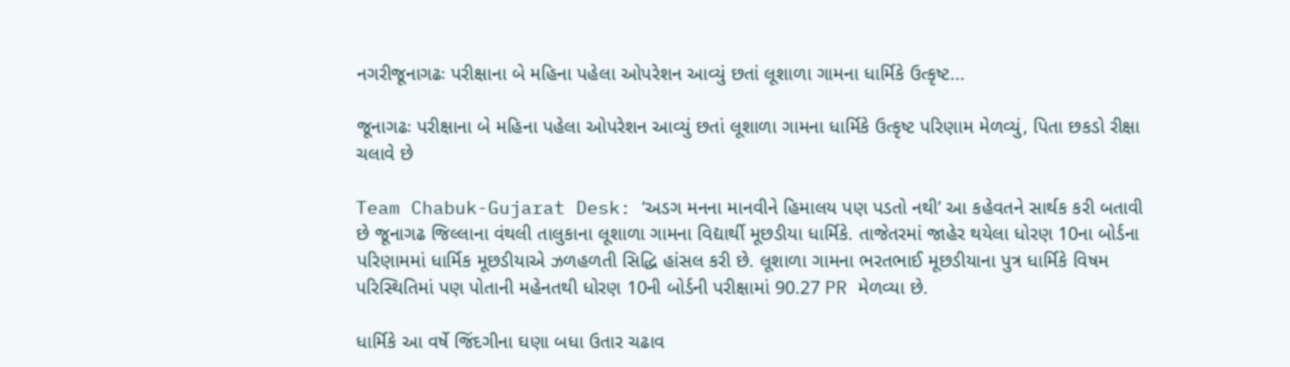નગરીજૂનાગઢઃ પરીક્ષાના બે મહિના પહેલા ઓપરેશન આવ્યું છતાં લૂશાળા ગામના ધાર્મિકે ઉત્કૃષ્ટ...

જૂનાગઢઃ પરીક્ષાના બે મહિના પહેલા ઓપરેશન આવ્યું છતાં લૂશાળા ગામના ધાર્મિકે ઉત્કૃષ્ટ પરિણામ મેળવ્યું, પિતા છકડો રીક્ષા ચલાવે છે

Team Chabuk-Gujarat Desk: ‘અડગ મનના માનવીને હિમાલય પણ પડતો નથી’ આ કહેવતને સાર્થક કરી બતાવી છે જૂનાગઢ જિલ્લાના વંથલી તાલુકાના લૂશાળા ગામના વિદ્યાર્થી મૂછડીયા ધાર્મિકે. તાજેતરમાં જાહેર થયેલા ધોરણ 10ના બોર્ડના પરિણામમાં ધાર્મિક મૂછડીયાએ ઝળહળતી સિદ્ધિ હાંસલ કરી છે. લૂશાળા ગામના ભરતભાઈ મૂછડીયાના પુત્ર ધાર્મિકે વિષમ પરિસ્થિતિમાં પણ પોતાની મહેનતથી ધોરણ 10ની બોર્ડની પરીક્ષામાં 90.27 PR મેળવ્યા છે.

ધાર્મિકે આ વર્ષે જિંદગીના ઘણા બધા ઉતાર ચઢાવ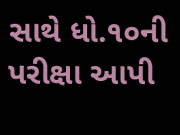સાથે ધો.૧૦ની પરીક્ષા આપી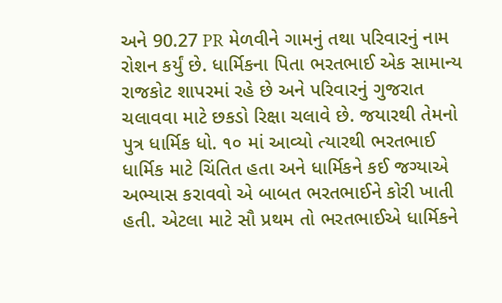અને 90.27 PR મેળવીને ગામનું તથા પરિવારનું નામ રોશન કર્યું છે. ધાર્મિકના પિતા ભરતભાઈ એક સામાન્ય રાજકોટ શાપરમાં રહે છે અને પરિવારનું ગુજરાત ચલાવવા માટે છકડો રિક્ષા ચલાવે છે. જયારથી તેમનો પુત્ર ધાર્મિક ધો. ૧૦ માં આવ્યો ત્યારથી ભરતભાઈ ધાર્મિક માટે ચિંતિત હતા અને ધાર્મિકને કઈ જગ્યાએ અભ્યાસ કરાવવો એ બાબત ભરતભાઈને કોરી ખાતી હતી. એટલા માટે સૌ પ્રથમ તો ભરતભાઈએ ધાર્મિકને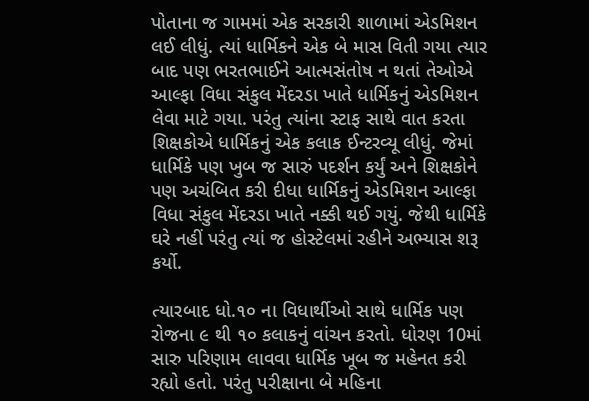પોતાના જ ગામમાં એક સરકારી શાળામાં એડમિશન લઈ લીધું. ત્યાં ધાર્મિકને એક બે માસ વિતી ગયા ત્યાર બાદ પણ ભરતભાઈને આત્મસંતોષ ન થતાં તેઓએ આલ્ફા વિધા સંકુલ મેંદરડા ખાતે ધાર્મિકનું એડમિશન લેવા માટે ગયા. પરંતુ ત્યાંના સ્ટાફ સાથે વાત કરતા શિક્ષકોએ ધાર્મિકનું એક કલાક ઈન્ટરવ્યૂ લીધું. જેમાં ધાર્મિકે પણ ખુબ જ સારું પદર્શન કર્યું અને શિક્ષકોને પણ અચંબિત કરી દીધા ધાર્મિકનું એડમિશન આલ્ફા વિધા સંકુલ મેંદરડા ખાતે નક્કી થઈ ગયું. જેથી ધાર્મિકે ઘરે નહીં પરંતુ ત્યાં જ હોસ્ટેલમાં રહીને અભ્યાસ શરૂ કર્યો.

ત્યારબાદ ધો.૧૦ ના વિધાર્થીઓ સાથે ધાર્મિક પણ રોજના ૯ થી ૧૦ કલાકનું વાંચન કરતો. ધોરણ 10માં સારુ પરિણામ લાવવા ધાર્મિક ખૂબ જ મહેનત કરી રહ્યો હતો. પરંતુ પરીક્ષાના બે મહિના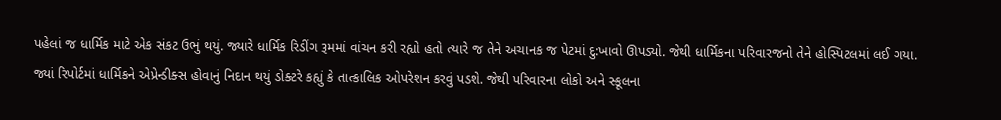પહેલાં જ ધાર્મિક માટે એક સંકટ ઉભું થયું. જ્યારે ધાર્મિક રિડીંગ રૂમમાં વાંચન કરી રહ્યો હતો ત્યારે જ તેને અચાનક જ પેટમાં દુ:ખાવો ઊપડ્યો. જેથી ધાર્મિકના પરિવારજનો તેને હોસ્પિટલમાં લઈ ગયા. જ્યાં રિપોર્ટમાં ધાર્મિકને એપ્રેન્ડીક્સ હોવાનું નિદાન થયું ડોક્ટરે કહ્યું કે તાત્કાલિક ઓપરેશન કરવું પડશે. જેથી પરિવારના લોકો અને સ્કૂલના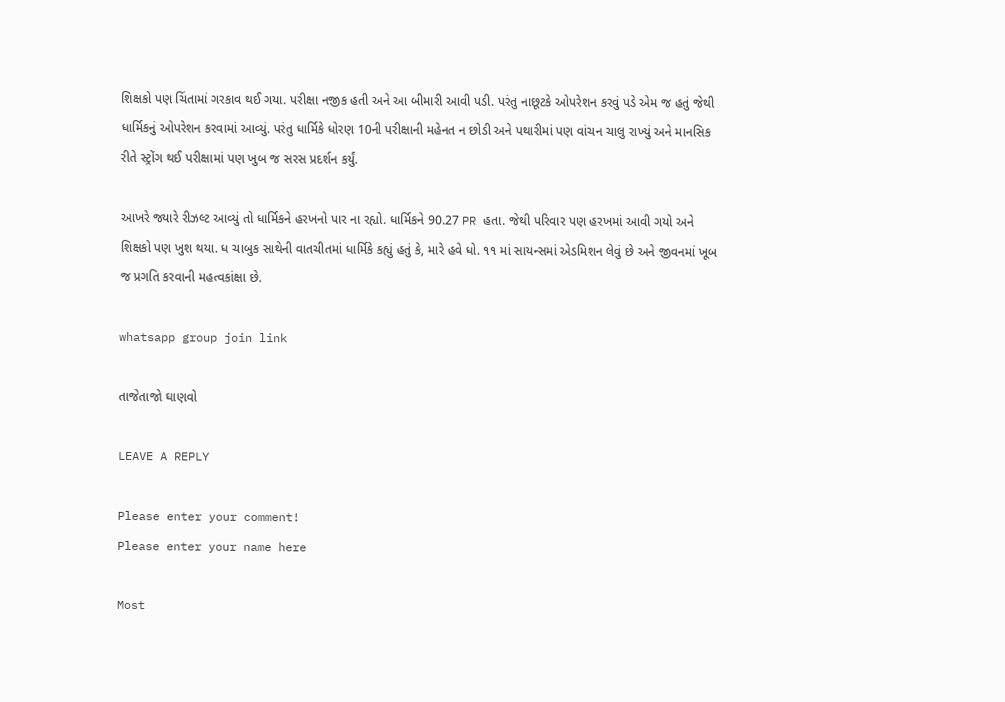શિક્ષકો પણ ચિંતામાં ગરકાવ થઈ ગયા. પરીક્ષા નજીક હતી અને આ બીમારી આવી પડી. પરંતુ નાછૂટકે ઓપરેશન કરવું પડે એમ જ હતું જેથી ધાર્મિકનું ઓપરેશન કરવામાં આવ્યું. પરંતુ ધાર્મિકે ધોરણ 10ની પરીક્ષાની મહેનત ન છોડી અને પથારીમાં પણ વાંચન ચાલુ રાખ્યું અને માનસિક રીતે સ્ટ્રોંગ થઈ પરીક્ષામાં પણ ખુબ જ સરસ પ્રદર્શન કર્યું.

આખરે જ્યારે રીઝલ્ટ આવ્યું તો ધાર્મિકને હરખનો પાર ના રહ્યો. ધાર્મિકને 90.27 PR હતા. જેથી પરિવાર પણ હરખમાં આવી ગયો અને શિક્ષકો પણ ખુશ થયા. ધ ચાબુક સાથેની વાતચીતમાં ધાર્મિકે કહ્યું હતું કે, મારે હવે ધો. ૧૧ માં સાયન્સમાં એડમિશન લેવું છે અને જીવનમાં ખૂબ જ પ્રગતિ કરવાની મહત્વકાંક્ષા છે.

whatsapp group join link

તાજેતાજો ઘાણવો

LEAVE A REPLY

Please enter your comment!
Please enter your name here

Most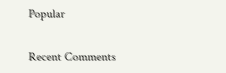Popular

Recent Comments